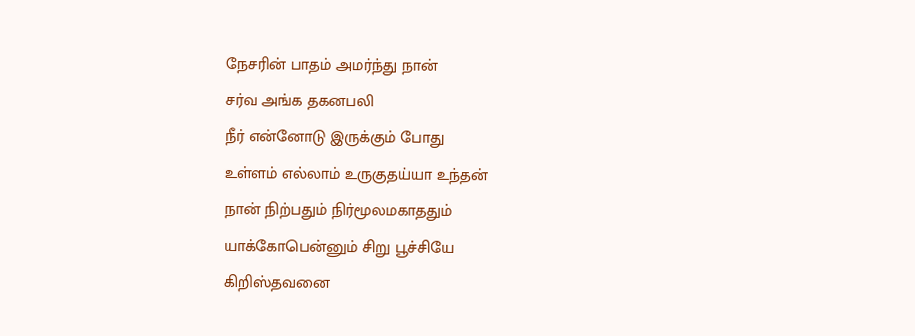நேசரின் பாதம் அமர்ந்து நான்
சர்வ அங்க தகனபலி
நீர் என்னோடு இருக்கும் போது
உள்ளம் எல்லாம் உருகுதய்யா உந்தன்
நான் நிற்பதும் நிர்மூலமகாததும்
யாக்கோபென்னும் சிறு பூச்சியே
கிறிஸ்தவனை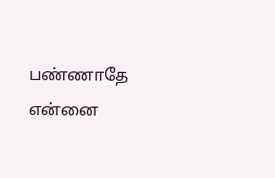பண்ணாதே
என்னை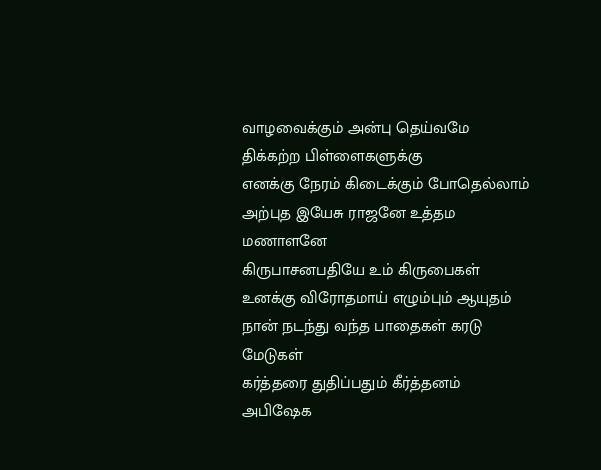வாழவைக்கும் அன்பு தெய்வமே
திக்கற்ற பிள்ளைகளுக்கு
எனக்கு நேரம் கிடைக்கும் போதெல்லாம்
அற்புத இயேசு ராஜனே உத்தம மணாளனே
கிருபாசனபதியே உம் கிருபைகள்
உனக்கு விரோதமாய் எழும்பும் ஆயுதம்
நான் நடந்து வந்த பாதைகள் கரடு மேடுகள்
கர்த்தரை துதிப்பதும் கீர்த்தனம்
அபிஷேக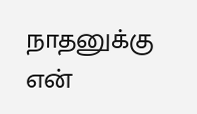நாதனுக்கு
என்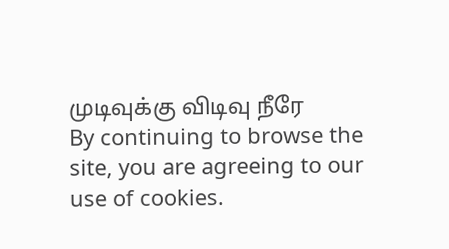முடிவுக்கு விடிவு நீரே
By continuing to browse the site, you are agreeing to our use of cookies.